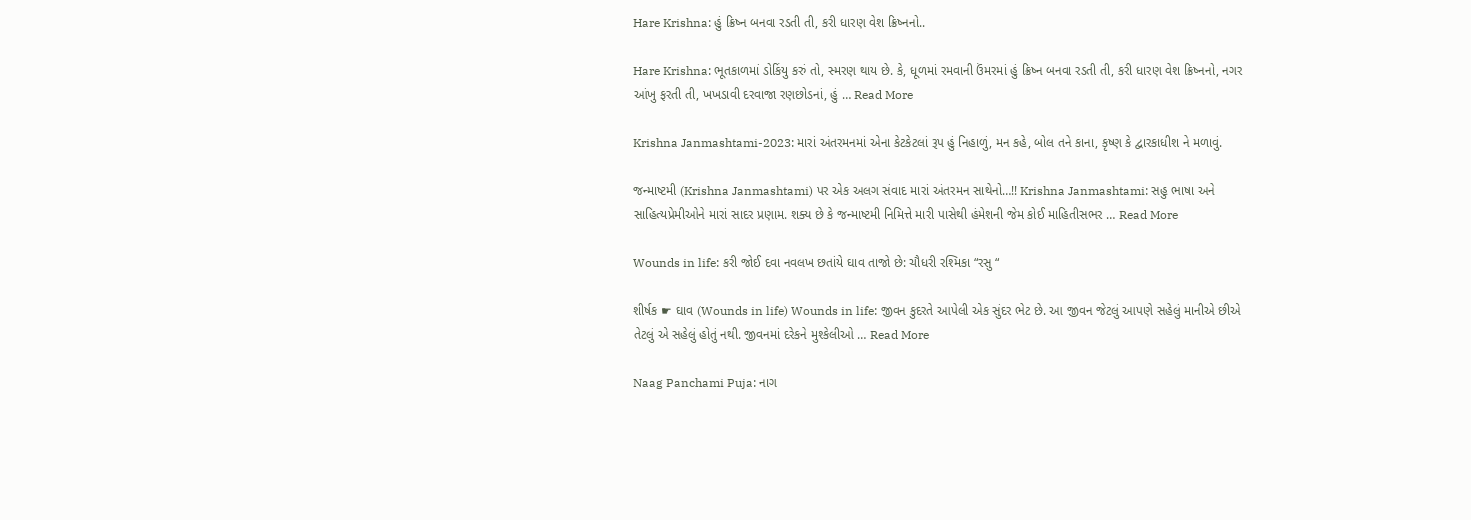Hare Krishna: હું ક્રિષ્ન બનવા રડતી તી, કરી ધારણ વેશ ક્રિષ્નનો..

Hare Krishna: ભૂતકાળમાં ડોકિંયુ કરું તો, સ્મરણ થાય છે. કે, ધૂળમાં રમવાની ઉંમરમાં હું ક્રિષ્ન બનવા રડતી તી, કરી ધારણ વેશ ક્રિષ્નનો, નગર આંખુ ફરતી તી, ખખડાવી દરવાજા રણછોડનાં, હું … Read More

Krishna Janmashtami-2023: મારાં અંતરમનમાં એના કેટકેટલાં રૂપ હું નિહાળું, મન કહે, બોલ તને કાના, કૃષ્ણ કે દ્વારકાધીશ ને મળાવું.

જન્માષ્ટમી (Krishna Janmashtami) પર એક અલગ સંવાદ મારાં અંતરમન સાથેનો…!! Krishna Janmashtami: સહુ ભાષા અને સાહિત્યપ્રેમીઓને મારાં સાદર પ્રણામ. શક્ય છે કે જન્માષ્ટમી નિમિત્તે મારી પાસેથી હંમેશની જેમ કોઈ માહિતીસભર … Read More

Wounds in life: કરી જોઈ દવા નવલખ છતાંયે ઘાવ તાજો છે: ચૌધરી રશ્મિકા “રસુ “

શીર્ષક ☛ ઘાવ (Wounds in life) Wounds in life: જીવન કુદરતે આપેલી એક સુંદર ભેટ છે. આ જીવન જેટલું આપણે સહેલું માનીએ છીએ તેટલું એ સહેલું હોતું નથી. જીવનમાં દરેકને મુશ્કેલીઓ … Read More

Naag Panchami Puja: નાગ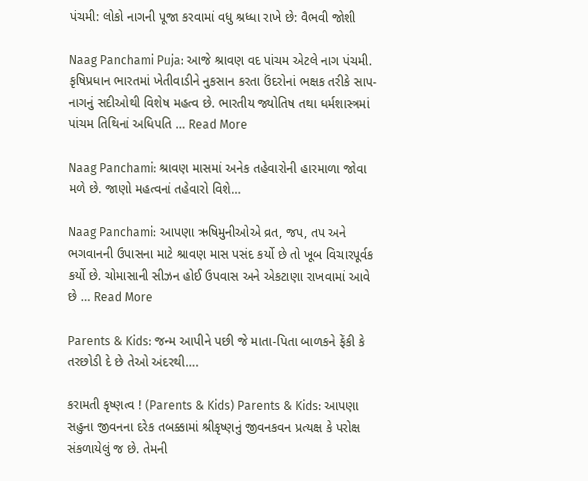પંચમી: લોકો નાગની પૂજા કરવામાં વધુ શ્રધ્ધા રાખે છે: વૈભવી જોશી

Naag Panchami Puja: આજે શ્રાવણ વદ પાંચમ એટલે નાગ પંચમી. કૃષિપ્રધાન ભારતમાં ખેતીવાડીને નુકસાન કરતા ઉંદરોનાં ભક્ષક તરીકે સાપ-નાગનું સદીઓથી વિશેષ મહત્વ છે. ભારતીય જ્યોતિષ તથા ધર્મશાસ્ત્રમાં પાંચમ તિથિનાં અધિપતિ … Read More

Naag Panchami: શ્રાવણ માસમાં અનેક તહેવારોની હારમાળા જોવા મળે છે. જાણો મહત્વનાં તહેવારો વિશે…

Naag Panchami: આપણા ઋષિમુનીઓએ વ્રત, જપ, તપ અને ભગવાનની ઉપાસના માટે શ્રાવણ માસ પસંદ કર્યો છે તો ખૂબ વિચારપૂર્વક કર્યો છે. ચોમાસાની સીઝન હોઈ ઉપવાસ અને એકટાણા રાખવામાં આવે છે … Read More

Parents & Kids: જન્મ આપીને પછી જે માતા-પિતા બાળકને ફેંકી કે તરછોડી દે છે તેઓ અંદરથી….

કરામતી કૃષ્ણત્વ ! (Parents & Kids) Parents & Kids: આપણા સહુના જીવનના દરેક તબક્કામાં શ્રીકૃષ્ણનું જીવનકવન પ્રત્યક્ષ કે પરોક્ષ સંકળાયેલું જ છે. તેમની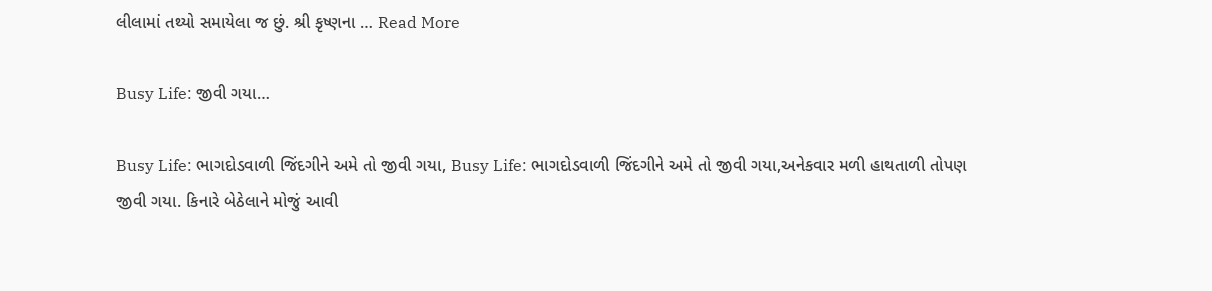લીલામાં તથ્યો સમાયેલા જ છું. શ્રી કૃષ્ણના … Read More

Busy Life: જીવી ગયા…

Busy Life: ભાગદોડવાળી જિંદગીને અમે તો જીવી ગયા, Busy Life: ભાગદોડવાળી જિંદગીને અમે તો જીવી ગયા,અનેકવાર મળી હાથતાળી તોપણ જીવી ગયા. કિનારે બેઠેલાને મોજું આવી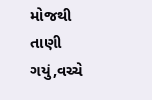મોજથી તાણી ગયું,વચ્ચે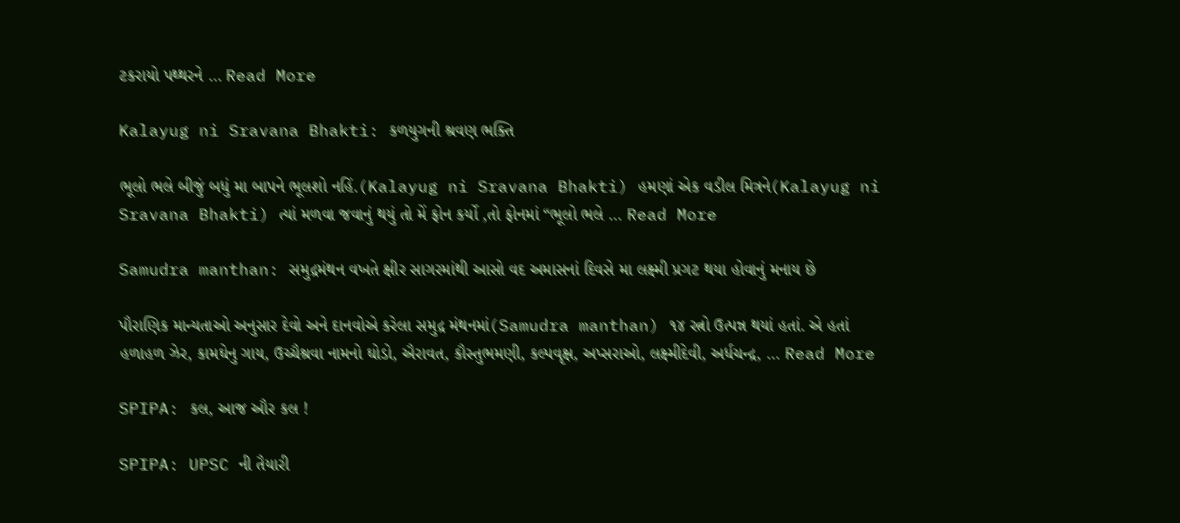ટકરાયો પથ્થરને … Read More

Kalayug ni Sravana Bhakti: કળયુગની શ્રવણ ભક્તિ

ભૂલો ભલે બીજું બધું મા બાપને ભૂલશો નહિં.(Kalayug ni Sravana Bhakti) હમણાં એક વડીલ મિત્રને(Kalayug ni Sravana Bhakti) ત્યાં મળવા જવાનું થયું તો મેં ફોન કર્યો ,તો ફોનમાં “ભૂલો ભલે … Read More

Samudra manthan: સમુદ્રમંથન વખતે ક્ષીર સાગરમાંથી આસો વદ અમાસનાં દિવસે મા લક્ષ્મી પ્રગટ થયા હોવાનું મનાય છે

પૌરાણિક માન્યતાઓ અનુસાર દેવો અને દાનવોએ કરેલા સમુદ્ર મંથનમાં(Samudra manthan) ૧૪ રત્નો ઉત્પન્ન થયાં હતાં. એ હતાં હળાહળ ઝેર, કામઘેનુ ગાય, ઉચ્ચૈશ્રવા નામનો ઘોડો, ઐરાવત, કૌસ્તુભમણી, કલ્પવૃક્ષ, અપ્સરાઓ, લક્ષ્મીદેવી, અર્ધચન્દ્ર, … Read More

SPIPA: કલ, આજ ઔર કલ !

SPIPA: UPSC ની તૈયારી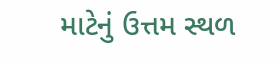માટેનું ઉત્તમ સ્થળ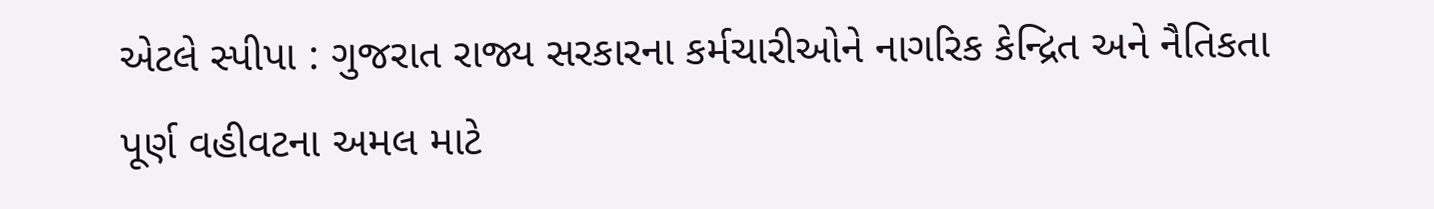એટલે સ્પીપા : ગુજરાત રાજ્ય સરકારના કર્મચારીઓને નાગરિક કેન્દ્રિત અને નૈતિકતા પૂર્ણ વહીવટના અમલ માટે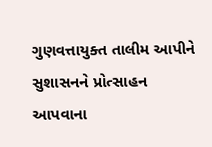ગુણવત્તાયુક્ત તાલીમ આપીને સુશાસનને પ્રોત્સાહન આપવાના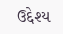ઉદ્દેશ્ય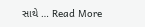સાથે … Read More